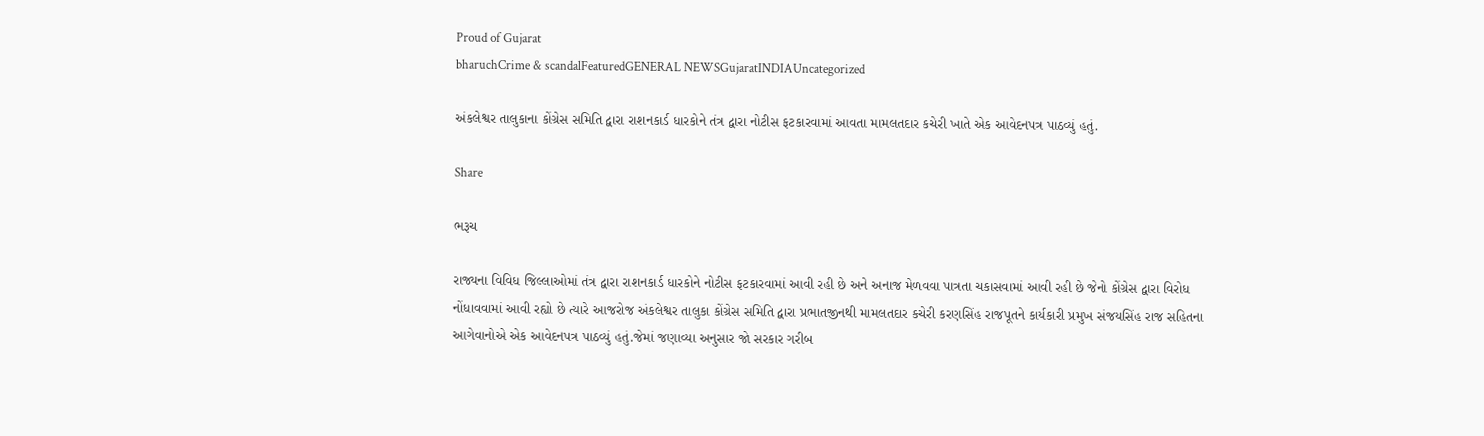Proud of Gujarat
bharuchCrime & scandalFeaturedGENERAL NEWSGujaratINDIAUncategorized

અંકલેશ્વર તાલુકાના કોંગ્રેસ સમિતિ દ્વારા રાશનકાર્ડ ધારકોને તંત્ર દ્વારા નોટીસ ફટકારવામાં આવતા મામલતદાર કચેરી ખાતે એક આવેદનપત્ર પાઠવ્યું હતું.

Share

ભરૂચ

રાજ્યના વિવિધ જિલ્લાઓમાં તંત્ર દ્વારા રાશનકાર્ડ ધારકોને નોટીસ ફટકારવામાં આવી રહી છે અને અનાજ મેળવવા પાત્રતા ચકાસવામાં આવી રહી છે જેનો કોંગ્રેસ દ્વારા વિરોધ નોંધાવવામાં આવી રહ્યો છે ત્યારે આજરોજ અંકલેશ્વર તાલુકા કોંગ્રેસ સમિતિ દ્વારા પ્રભાતજીનથી મામલતદાર કચેરી કરણસિંહ રાજપૂતને કાર્યકારી પ્રમુખ સંજયસિંહ રાજ સહિતના આગેવાનોએ એક આવેદનપત્ર પાઠવ્યું હતું.જેમાં જણાવ્યા અનુસાર જો સરકાર ગરીબ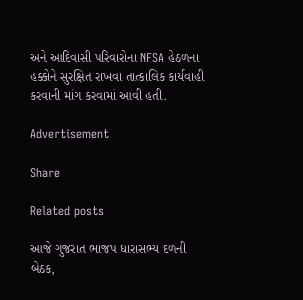અને આદિવાસી પરિવારોના NFSA હેઠળના હક્કોને સુરક્ષિત રાખવા તાત્કાલિક કાર્યવાહી કરવાની માંગ કરવામાં આવી હતી.

Advertisement

Share

Related posts

આજે ગુજરાત ભાજપ ધારાસભ્ય દળની બેઠક,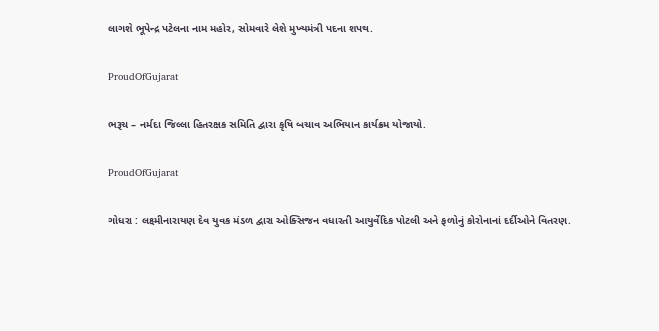લાગશે ભૂપેન્દ્ર પટેલના નામ મહોર, સોમવારે લેશે મુખ્યમંત્રી પદના શપથ.

ProudOfGujarat

ભરૂચ – નર્મદા જિલ્લા હિતરક્ષક સમિતિ દ્વારા કૃષિ બચાવ અભિયાન કાર્યક્રમ યોજાયો.

ProudOfGujarat

ગોધરા : લક્ષ્મીનારાયણ દેવ યુવક મંડળ દ્વારા ઓક્સિજન વધારતી આયુર્વેદિક પોટલી અને ફળોનું કોરોનાનાં દર્દીઓને વિતરણ.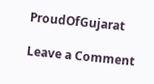ProudOfGujarat

Leave a Comment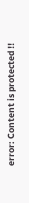error: Content is protected !!